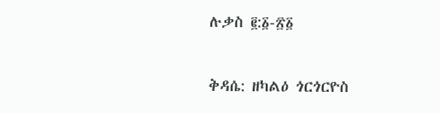ሉቃስ ፪:፩-፳፩

ቅዳሴ: ዘካልዕ ጎርጎርዮስ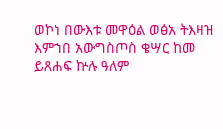ወኮነ በውእቱ መዋዕል ወፅአ ትእዛዝ እምኀበ አውግስጦስ ቄሣር ከመ ይጸሐፍ ኵሉ ዓለም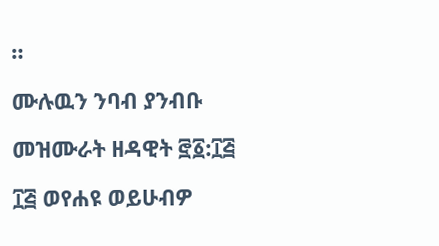።

ሙሉዉን ንባብ ያንብቡ

መዝሙራት ዘዳዊት ፸፩:፲፭

፲፭ ወየሐዩ ወይሁብዎ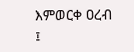እምወርቀ ዐረብ ፤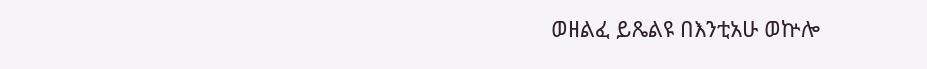ወዘልፈ ይጼልዩ በእንቲአሁ ወኵሎ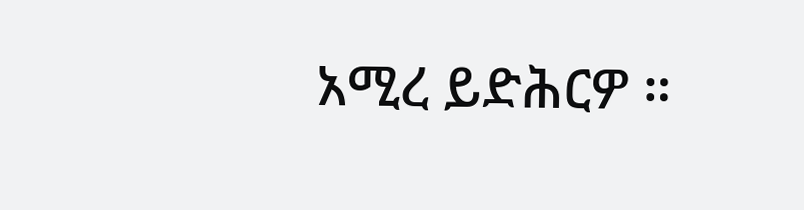አሚረ ይድሕርዎ ።